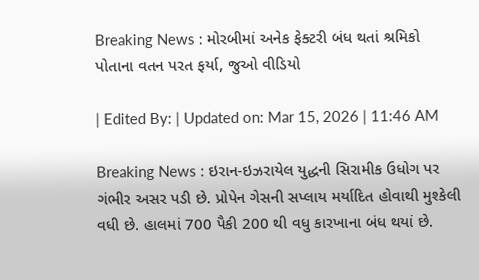Breaking News : મોરબીમાં અનેક ફેક્ટરી બંધ થતાં શ્રમિકો પોતાના વતન પરત ફર્યા, જુઓ વીડિયો

| Edited By: | Updated on: Mar 15, 2026 | 11:46 AM

Breaking News : ઇરાન-ઇઝરાયેલ યુદ્ધની સિરામીક ઉધોગ પર ગંભીર અસર પડી છે. પ્રોપેન ગેસની સપ્લાય મર્યાદિત હોવાથી મુશ્કેલી વધી છે. હાલમાં 700 પૈકી 200 થી વધુ કારખાના બંધ થયાં છે.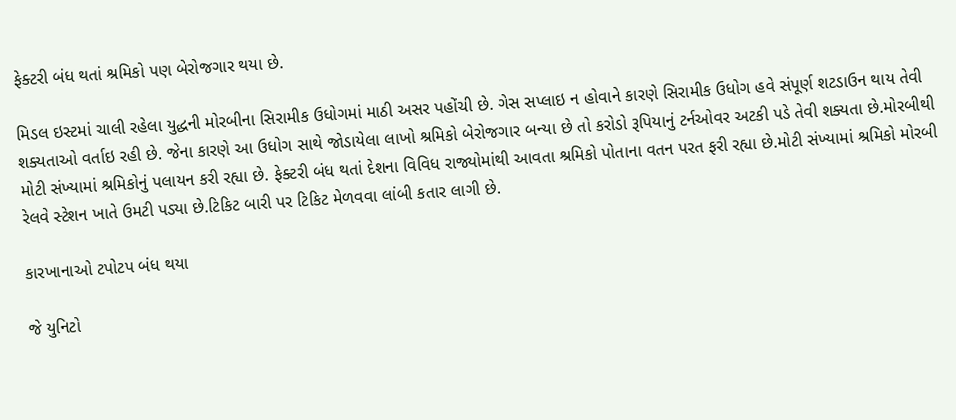ફેક્ટરી બંધ થતાં શ્રમિકો પણ બેરોજગાર થયા છે.

મિડલ ઇસ્ટમાં ચાલી રહેલા યુદ્ધની મોરબીના સિરામીક ઉધોગમાં માઠી અસર પહોંચી છે. ગેસ સપ્લાઇ ન હોવાને કારણે સિરામીક ઉધોગ હવે સંપૂર્ણ શટડાઉન થાય તેવી શક્યતાઓ વર્તાઇ રહી છે. જેના કારણે આ ઉધોગ સાથે જોડાયેલા લાખો શ્રમિકો બેરોજગાર બન્યા છે તો કરોડો રૂપિયાનું ટર્નઓવર અટકી પડે તેવી શક્યતા છે.મોરબીથી મોટી સંખ્યામાં શ્રમિકોનું પલાયન કરી રહ્યા છે. ફેક્ટરી બંધ થતાં દેશના વિવિધ રાજ્યોમાંથી આવતા શ્રમિકો પોતાના વતન પરત ફરી રહ્યા છે.મોટી સંખ્યામાં શ્રમિકો મોરબી રેલવે સ્ટેશન ખાતે ઉમટી પડ્યા છે.ટિકિટ બારી પર ટિકિટ મેળવવા લાંબી કતાર લાગી છે.

કારખાનાઓ ટપોટપ બંધ થયા

જે યુનિટો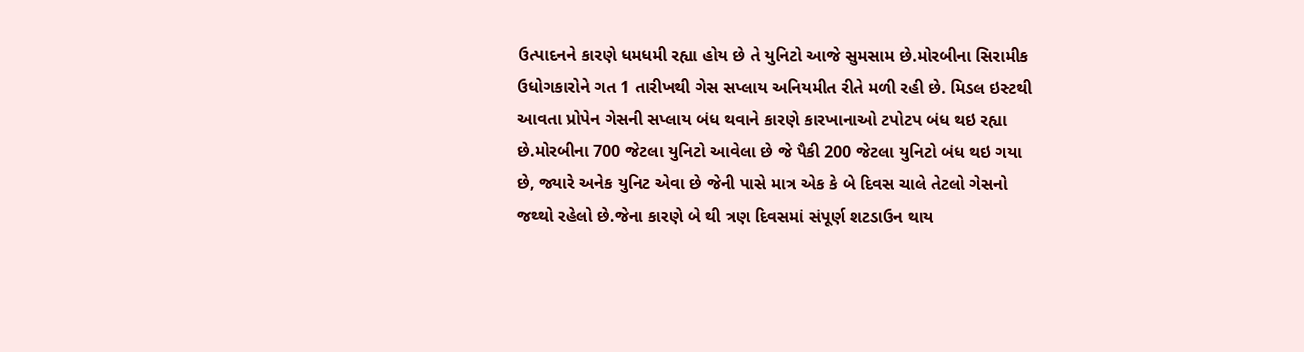ઉત્પાદનને કારણે ધમધમી રહ્યા હોય છે તે યુનિટો આજે સુમસામ છે.મોરબીના સિરામીક ઉધોગકારોને ગત 1 તારીખથી ગેસ સપ્લાય અનિયમીત રીતે મળી રહી છે. મિડલ ઇસ્ટથી આવતા પ્રોપેન ગેસની સપ્લાય બંધ થવાને કારણે કારખાનાઓ ટપોટપ બંધ થઇ રહ્યા છે.મોરબીના 700 જેટલા યુનિટો આવેલા છે જે પૈકી 200 જેટલા યુનિટો બંધ થઇ ગયા છે, જ્યારે અનેક યુનિટ એવા છે જેની પાસે માત્ર એક કે બે દિવસ ચાલે તેટલો ગેસનો જથ્થો રહેલો છે.જેના કારણે બે થી ત્રણ દિવસમાં સંપૂર્ણ શટડાઉન થાય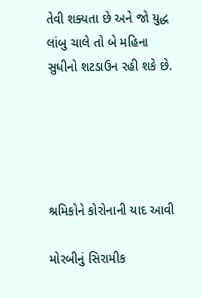તેવી શક્યતા છે અને જો યુદ્ધ લાંબુ ચાલે તો બે મહિના સુધીનો શટડાઉન રહી શકે છે.





શ્રમિકોને કોરોનાની યાદ આવી

મોરબીનું સિરામીક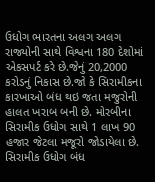ઉધોગ ભારતના અલગ અલગ રાજ્યોની સાથે વિશ્વના 180 દેશોમાં એકસપર્ટ કરે છે.જેનું 20,2000 કરોડનું નિકાસ છે.જો કે સિરામીકના કારખાઓ બંધ થઇ જતા મજુરોની હાલત ખરાબ બની છે. મોરબીના સિરામીક ઉધોગ સાથે 1 લાખ 90 હજાર જેટલા મજૂરો જોડાયેલા છે. સિરામીક ઉધોગ બંધ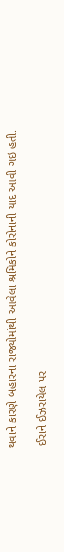થવાને કારણે બહારના રાજ્યોમાંથી આવેલા શ્રમિકોને કોરોનાની યાદ આવી ગઇ હતી.

 ઈરાને ઈઝરાયેલ પર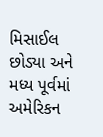મિસાઈલ છોડ્યા અને મધ્ય પૂર્વમાં અમેરિકન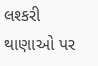લશ્કરી થાણાઓ પર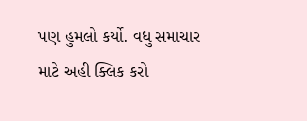પણ હુમલો કર્યો. વધુ સમાચાર માટે અહી ક્લિક કરો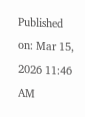Published on: Mar 15, 2026 11:46 AM